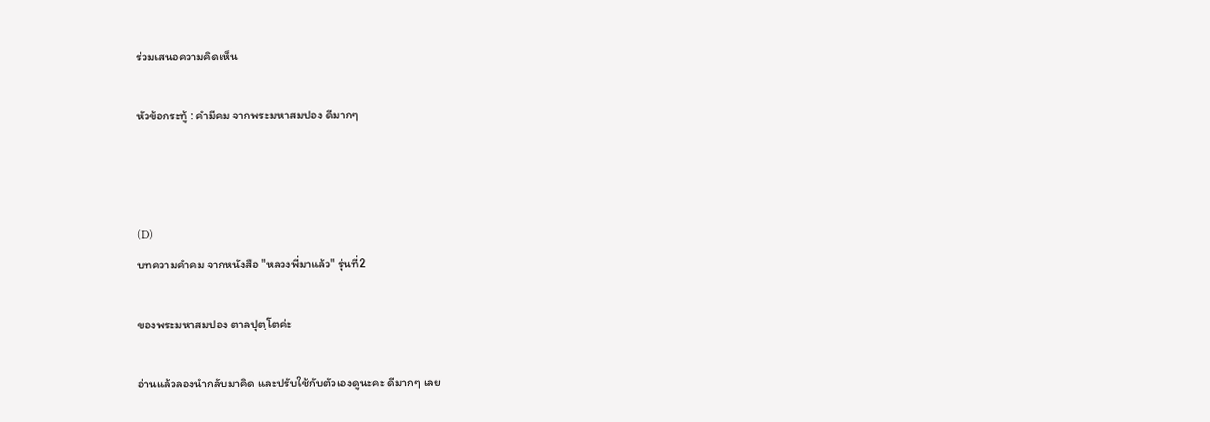ร่วมเสนอความคิดเห็น

หัวข้อกระทู้ : คำมีคม จากพระมหาสมปอง ดีมากๆ



(D)
บทความคำคม จากหนังสือ "หลวงพี่มาแล้ว" รุ่นที่2

ของพระมหาสมปอง ตาลปุตฺโตค่ะ

อ่านแล้วลองนำกลับมาคิด และปรับใช้กับตัวเองดูนะคะ ดีมากๆ เลย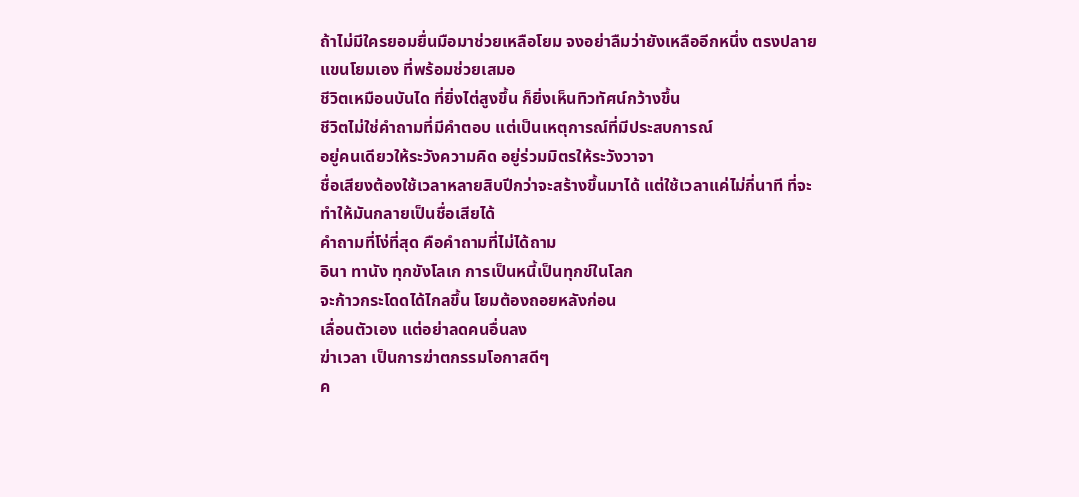ถ้าไม่มีใครยอมยื่นมือมาช่วยเหลือโยม จงอย่าลืมว่ายังเหลืออีกหนึ่ง ตรงปลายแขนโยมเอง ที่พร้อมช่วยเสมอ
ชีวิตเหมือนบันได ที่ยิ่งไต่สูงขึ้น ก็ยิ่งเห็นทิวทัศน์กว้างขึ้น
ชีวิตไม่ใช่คำถามที่มีคำตอบ แต่เป็นเหตุการณ์ที่มีประสบการณ์
อยู่คนเดียวให้ระวังความคิด อยู่ร่วมมิตรให้ระวังวาจา
ชื่อเสียงต้องใช้เวลาหลายสิบปีกว่าจะสร้างขึ้นมาได้ แต่ใช้เวลาแค่ไม่กี่นาที ที่จะทำให้มันกลายเป็นชื่อเสียได้
คำถามที่โง่ที่สุด คือคำถามที่ไม่ได้ถาม
อินา ทานัง ทุกขังโลเก การเป็นหนี้เป็นทุกข์ในโลก
จะก้าวกระโดดได้ไกลขึ้น โยมต้องถอยหลังก่อน
เลื่อนตัวเอง แต่อย่าลดคนอื่นลง
ฆ่าเวลา เป็นการฆ่าตกรรมโอกาสดีๆ
ค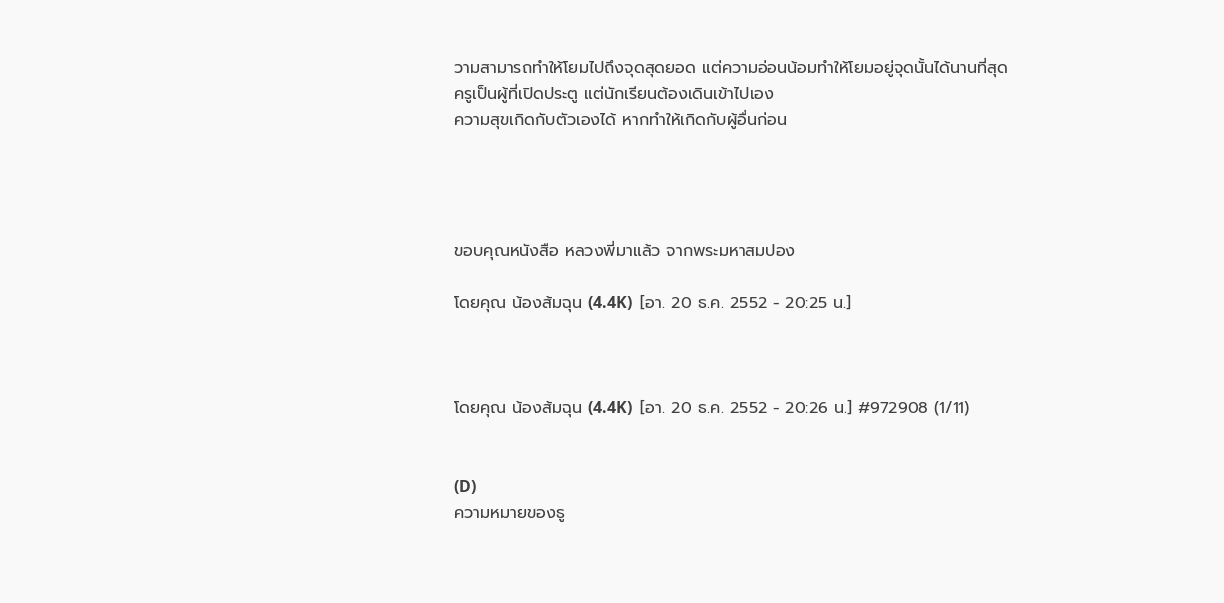วามสามารถทำให้โยมไปถึงจุดสุดยอด แต่ความอ่อนน้อมทำให้โยมอยู่จุดนั้นได้นานที่สุด
ครูเป็นผู้ที่เปิดประตู แต่นักเรียนต้องเดินเข้าไปเอง
ความสุขเกิดกับตัวเองได้ หากทำให้เกิดกับผู้อื่นก่อน




ขอบคุณหนังสือ หลวงพี่มาแล้ว จากพระมหาสมปอง

โดยคุณ น้องส้มฉุน (4.4K)  [อา. 20 ธ.ค. 2552 - 20:25 น.]



โดยคุณ น้องส้มฉุน (4.4K)  [อา. 20 ธ.ค. 2552 - 20:26 น.] #972908 (1/11)


(D)
ความหมายของธู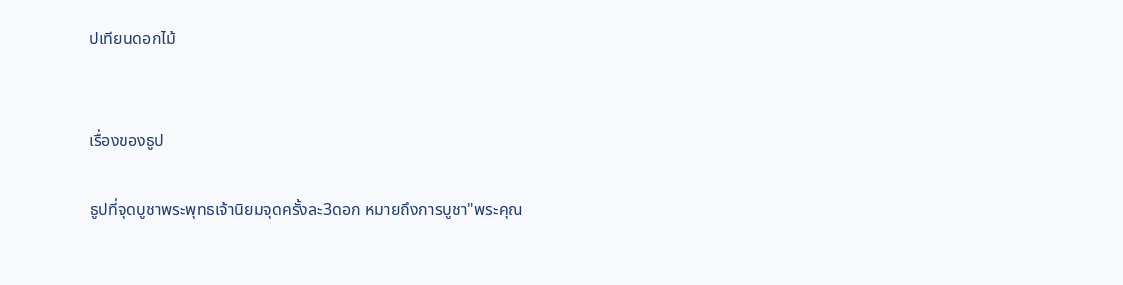ปเทียนดอกไม้


เรื่องของธูป

ธูปที่จุดบูชาพระพุทธเจ้านิยมจุดครั้งละ3ดอก หมายถึงการบูชา"พระคุณ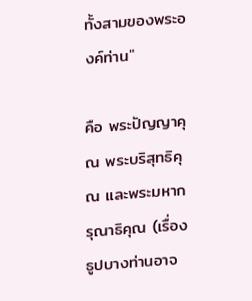ทั้งสามของพระองค์ท่าน"

คือ พระปัญญาคุณ พระบริสุทธิคุณ และพระมหากรุณาธิคุณ (เรื่องธูปบางท่านอาจ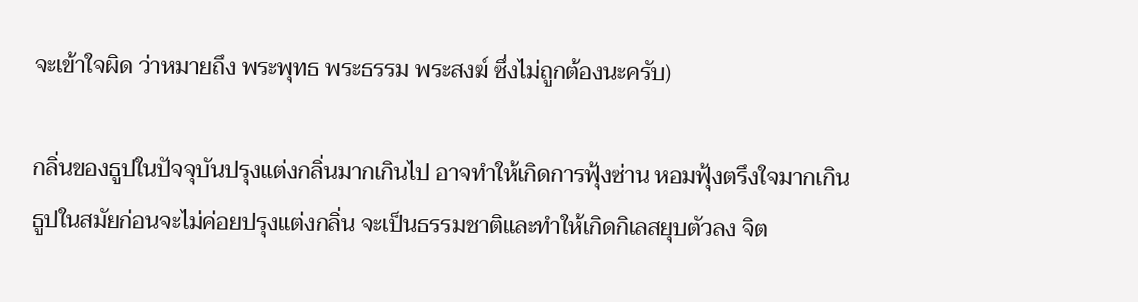จะเข้าใจผิด ว่าหมายถึง พระพุทธ พระธรรม พระสงฆ์ ซึ่งไม่ถูกต้องนะครับ)

กลิ่นของธูปในปัจจุบันปรุงแต่งกลิ่นมากเกินไป อาจทำให้เกิดการฟุ้งซ่าน หอมฟุ้งตรึงใจมากเกิน
ธูปในสมัยก่อนจะไม่ค่อยปรุงแต่งกลิ่น จะเป็นธรรมชาติและทำให้เกิดกิเลสยุบตัวลง จิต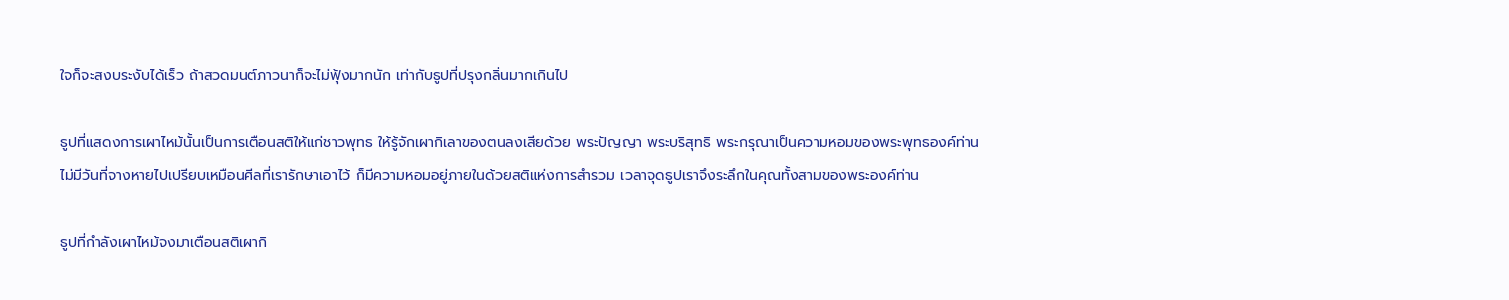ใจก็จะสงบระงับได้เร็ว ถ้าสวดมนต์ภาวนาก็จะไม่ฟุ้งมากนัก เท่ากับธูปที่ปรุงกลิ่นมากเกินไป

ธูปที่แสดงการเผาไหม้นั้นเป็นการเตือนสติให้แก่ชาวพุทธ ให้รู้จักเผากิเลาของตนลงเสียด้วย พระปัญญา พระบริสุทธิ พระกรุณาเป็นความหอมของพระพุทธองค์ท่าน
ไม่มีวันที่จางหายไปเปรียบเหมือนศีลที่เรารักษาเอาไว้ ก็มีความหอมอยู่ภายในด้วยสติแห่งการสำรวม เวลาจุดธูปเราจึงระลึกในคุณทั้งสามของพระองค์ท่าน

ธูปที่กำลังเผาไหม้จงมาเตือนสติเผากิ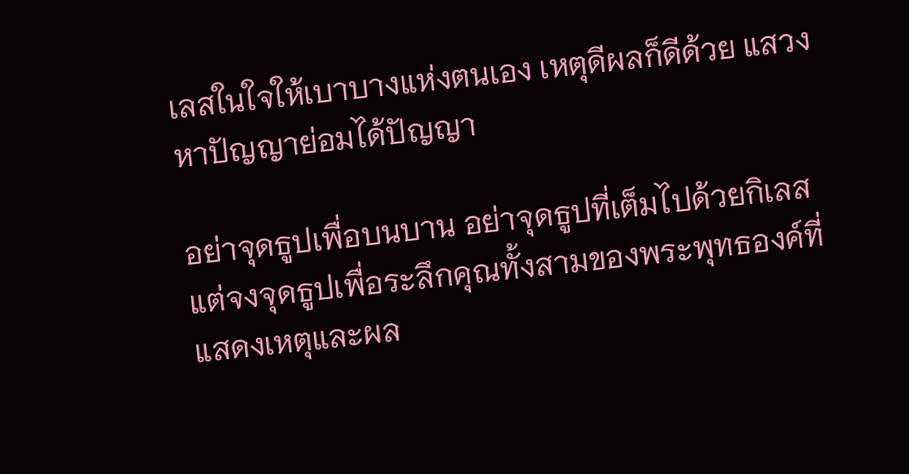เลสในใจให้เบาบางแห่งตนเอง เหตุดีผลก็ดีด้วย แสวงหาปัญญาย่อมได้ปัญญา

อย่าจุดธูปเพื่อบนบาน อย่าจุดธูปที่เต็มไปด้วยกิเลส แต่จงจุดธูปเพื่อระลึกคุณทั้งสามของพระพุทธองค์ที่แสดงเหตุและผล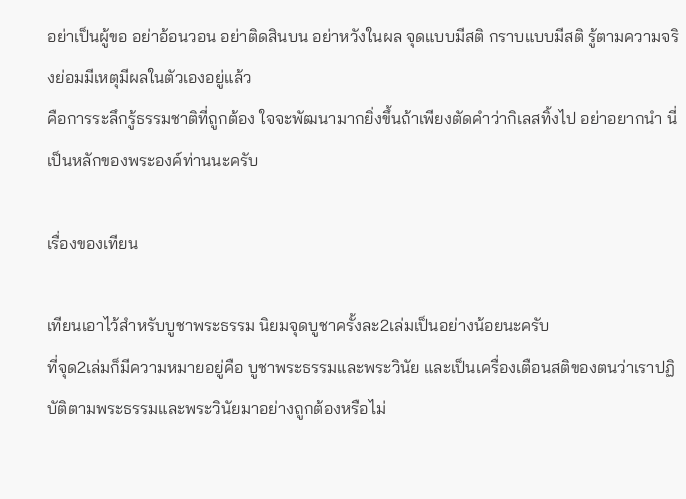อย่าเป็นผู้ขอ อย่าอ้อนวอน อย่าติดสินบน อย่าหวังในผล จุดแบบมีสติ กราบแบบมีสติ รู้ตามความจริงย่อมมีเหตุมีผลในตัวเองอยู่แล้ว
คือการระลึกรู้ธรรมชาติที่ถูกต้อง ใจจะพัฒนามากยิ่งขึ้นถ้าเพียงตัดคำว่ากิเลสทิ้งไป อย่าอยากนำ นี่เป็นหลักของพระองค์ท่านนะครับ

เรื่องของเทียน

เทียนเอาไว้สำหรับบูชาพระธรรม นิยมจุดบูชาครั้งละ2เล่มเป็นอย่างน้อยนะครับ
ที่จุด2เล่มก็มีความหมายอยู่คือ บูชาพระธรรมและพระวินัย และเป็นเครื่องเตือนสติของตนว่าเราปฏิบัติตามพระธรรมและพระวินัยมาอย่างถูกต้องหรือไม่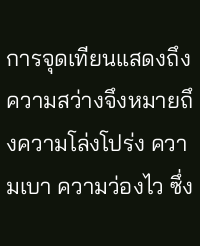การจุดเทียนแสดงถึงความสว่างจึงหมายถึงความโล่งโปร่ง ความเบา ความว่องไว ซึ่ง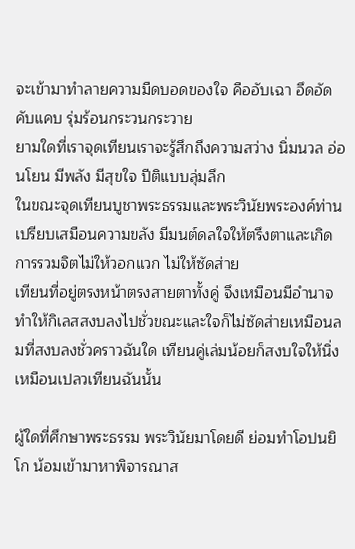จะเข้ามาทำลายความมืดบอดของใจ คืออับเฉา อึดอัด คับแคบ รุ่มร้อนกระวนกระวาย
ยามใดที่เราจุดเทียนเราจะรู้สึกถึงความสว่าง นิ่มนวล อ่อนโยน มีพลัง มีสุขใจ ปีติแบบลุ่มลึก
ในขณะจุดเทียนบูชาพระธรรมและพระวินัยพระองค์ท่านเปรียบเสมือนความขลัง มีมนต์ดลใจให้ตรึงตาและเกิดการรวมจิตไม่ให้วอกแวก ไม่ให้ซัดส่าย
เทียนที่อยู่ตรงหน้าตรงสายตาทั้งคู่ จึงเหมือนมีอำนาจทำให้กิเลสสงบลงไปชั่วขณะและใจก็ไม่ซัดส่ายเหมือนลมที่สงบลงชั่วคราวฉันใด เทียนคู่เล่มน้อยก็สงบใจให้นิ่งเหมือนเปลวเทียนฉันนั้น

ผู้ใดที่ศึกษาพระธรรม พระวินัยมาโดยดี ย่อมทำโอปนยิโก น้อมเข้ามาหาพิจารณาส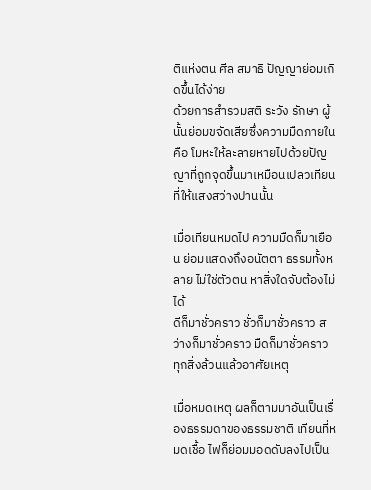ติแห่งตน ศีล สมาธิ ปัญญาย่อมเกิดขึ้นได้ง่าย
ด้วยการสำรวมสติ ระวัง รักษา ผู้นั้นย่อมขจัดเสียซึ่งความมืดภายในคือ โมหะให้ละลายหายไปด้วยปัญญาที่ถูกจุดขึ้นมาเหมือนเปลวเทียนที่ให้แสงสว่างปานนั้น

เมื่อเทียนหมดไป ความมืดก็มาเยือน ย่อมแสดงถึงอนัตตา ธรรมทั้งหลาย ไม่ใช่ตัวตน หาสิ่งใดจับต้องไม่ได้
ดีก็มาชั่วคราว ชั่วก็มาชั่วคราว สว่างก็มาชั่วคราว มืดก็มาชั่วคราว ทุกสิ่งล้วนแล้วอาศัยเหตุ

เมื่อหมดเหตุ ผลก็ตามมาอันเป็นเรื่องธรรมดาของธรรมชาติ เทียนที่หมดเชื้อ ไฟก็ย่อมมอดดับลงไปเป็น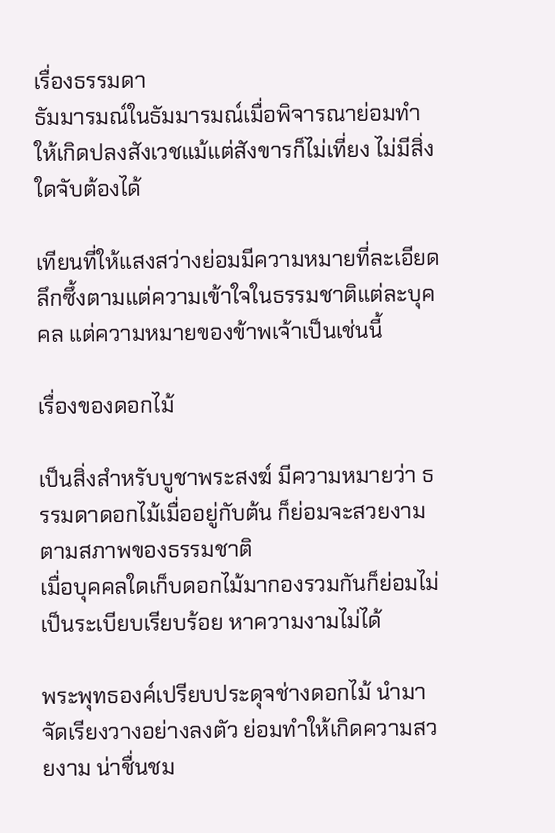เรื่องธรรมดา
ธัมมารมณ์ในธัมมารมณ์เมื่อพิจารณาย่อมทำให้เกิดปลงสังเวชแม้แต่สังขารก็ไม่เที่ยง ไม่มีสิ่งใดจับต้องได้

เทียนที่ให้แสงสว่างย่อมมีความหมายที่ละเอียดลึกซึ้งตามแต่ความเข้าใจในธรรมชาติแต่ละบุคคล แต่ความหมายของข้าพเจ้าเป็นเช่นนี้

เรื่องของดอกไม้

เป็นสิ่งสำหรับบูชาพระสงฆ์ มีความหมายว่า ธรรมดาดอกไม้เมื่ออยู่กับต้น ก็ย่อมจะสวยงามตามสภาพของธรรมชาติ
เมื่อบุคคลใดเก็บดอกไม้มากองรวมกันก็ย่อมไม่เป็นระเบียบเรียบร้อย หาความงามไม่ได้

พระพุทธองค์เปรียบประดุจช่างดอกไม้ นำมาจัดเรียงวางอย่างลงตัว ย่อมทำให้เกิดความสวยงาม น่าชื่นชม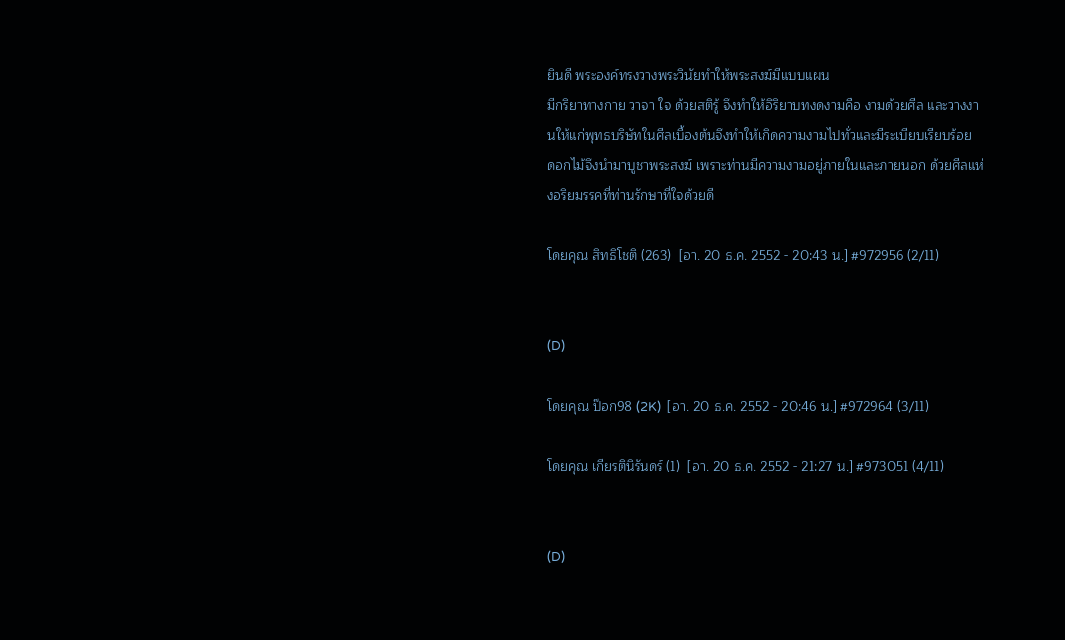ยินดี พระองค์ทรงวางพระวินัยทำให้พระสงฆ์มีแบบแผน
มีกริยาทางกาย วาจา ใจ ด้วยสติรู้ จึงทำให้อิริยาบทงดงามคือ งามด้วยศีล และวางงานให้แก่พุทธบริษัทในศีลเบื้องต้นจึงทำให้เกิดความงามไปทั่วและมีระเบียบเรียบร้อย
ดอกไม้จึงนำมาบูชาพระสงฆ์ เพราะท่านมีความงามอยู่ภายในและภายนอก ด้วยศีลแห่งอริยมรรคที่ท่านรักษาที่ใจด้วยดี

โดยคุณ สิทธิโชติ (263)  [อา. 20 ธ.ค. 2552 - 20:43 น.] #972956 (2/11)


(D)

โดยคุณ ป๊อก98 (2K)  [อา. 20 ธ.ค. 2552 - 20:46 น.] #972964 (3/11)

โดยคุณ เกียรตินิรันดร์ (1)  [อา. 20 ธ.ค. 2552 - 21:27 น.] #973051 (4/11)


(D)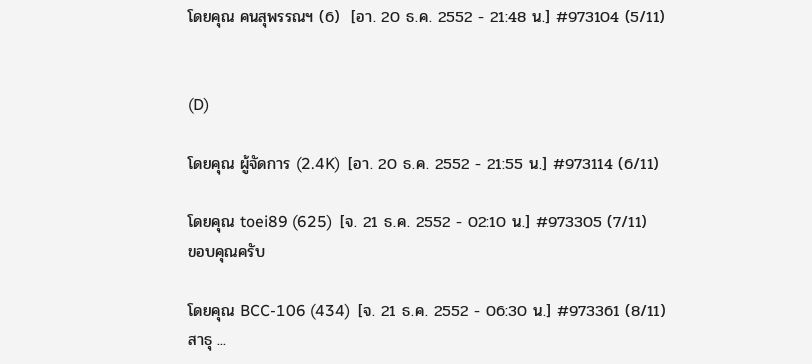โดยคุณ คนสุพรรณฯ (6)  [อา. 20 ธ.ค. 2552 - 21:48 น.] #973104 (5/11)


(D)

โดยคุณ ผู้จัดการ (2.4K)  [อา. 20 ธ.ค. 2552 - 21:55 น.] #973114 (6/11)

โดยคุณ toei89 (625)  [จ. 21 ธ.ค. 2552 - 02:10 น.] #973305 (7/11)
ขอบคุณครับ

โดยคุณ BCC-106 (434)  [จ. 21 ธ.ค. 2552 - 06:30 น.] #973361 (8/11)
สาธุ ...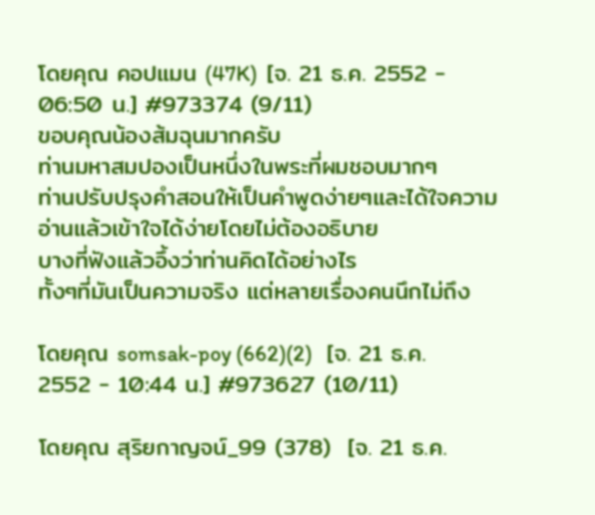โดยคุณ คอปแมน (47K)  [จ. 21 ธ.ค. 2552 - 06:50 น.] #973374 (9/11)
ขอบคุณน้องส้มฉุนมากครับ
ท่านมหาสมปองเป็นหนึ่งในพระที่ผมชอบมากๆ
ท่านปรับปรุงคำสอนให้เป็นคำพูดง่ายๆและได้ใจความ
อ่านแล้วเข้าใจได้ง่ายโดยไม่ต้องอธิบาย
บางที่ฟังแล้วอึ้งว่าท่านคิดได้อย่างไร
ทั้งๆที่มันเป็นความจริง แต่หลายเรื่องคนนึกไม่ถึง

โดยคุณ somsak-poy (662)(2)   [จ. 21 ธ.ค. 2552 - 10:44 น.] #973627 (10/11)

โดยคุณ สุริยกาญจน์_99 (378)  [จ. 21 ธ.ค.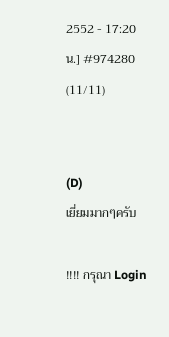2552 - 17:20 น.] #974280 (11/11)


(D)
เยี่ยมมากๆครับ

!!!! กรุณา Login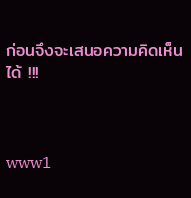ก่อนจึงจะเสนอความคิดเห็นได้ !!!



www1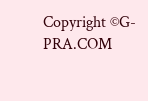Copyright ©G-PRA.COM